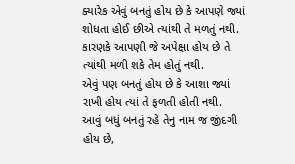ક્યારેક એવું બનતું હોય છે કે આપણે જ્યાં શોધતા હોઈ છીએ ત્યાંથી તે મળતું નથી.
કારણકે આપણી જે અપેક્ષા હોય છે તે ત્યાંથી મળી શકે તેમ હોતું નથી.
એવું પણ બનતું હોય છે કે આશા જ્યાં રાખી હોય ત્યાં તે ફળતી હોતી નથી.
આવું બધું બનતું રહે તેનુ નામ જ જીંદગી હોય છે,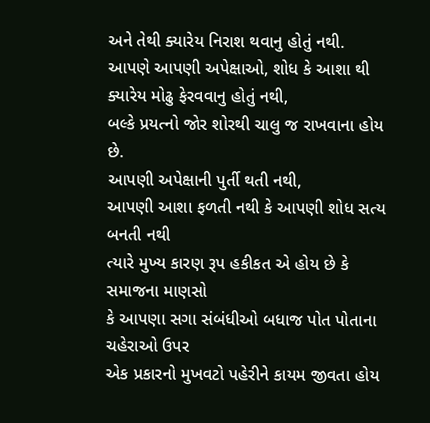અને તેથી ક્યારેય નિરાશ થવાનુ હોતું નથી.
આપણે આપણી અપેક્ષાઓ, શોધ કે આશા થી ક્યારેય મોઢુ ફેરવવાનુ હોતું નથી,
બલ્કે પ્રયત્નો જોર શોરથી ચાલુ જ રાખવાના હોય છે.
આપણી અપેક્ષાની પુર્તી થતી નથી,
આપણી આશા ફળતી નથી કે આપણી શોધ સત્ય બનતી નથી
ત્યારે મુખ્ય કારણ રૂપ હકીકત એ હોય છે કે સમાજના માણસો
કે આપણા સગા સંબંધીઓ બધાજ પોત પોતાના ચહેરાઓ ઉપર
એક પ્રકારનો મુખવટો પહેરીને કાયમ જીવતા હોય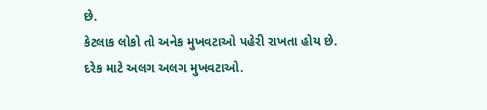છે.
કેટલાક લોકો તો અનેક મુખવટાઓ પહેરી રાખતા હોય છે.
દરેક માટે અલગ અલગ મુખવટાઓ.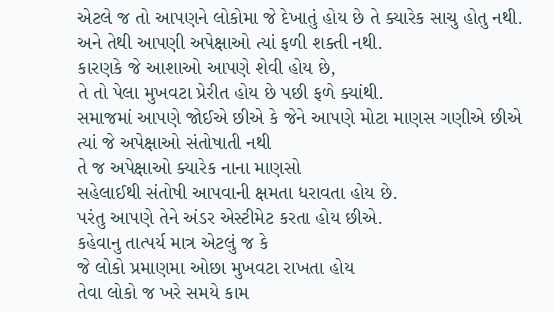એટલે જ તો આપણને લોકોમા જે દેખાતું હોય છે તે ક્યારેક સાચુ હોતુ નથી.
અને તેથી આપણી અપેક્ષાઓ ત્યાં ફળી શક્તી નથી.
કારણકે જે આશાઓ આપણે શેવી હોય છે,
તે તો પેલા મુખવટા પ્રેરીત હોય છે પછી ફળે ક્યાંથી.
સમાજમાં આપણે જોઈએ છીએ કે જેને આપણે મોટા માણસ ગણીએ છીએ
ત્યાં જે અપેક્ષાઓ સંતોષાતી નથી
તે જ અપેક્ષાઓ ક્યારેક નાના માણસો
સહેલાઈથી સંતોષી આપવાની ક્ષમતા ધરાવતા હોય છે.
પરંતુ આપણે તેને અંડર એસ્ટીમેટ કરતા હોય છીએ.
કહેવાનુ તાત્પર્ય માત્ર એટલું જ કે
જે લોકો પ્રમાણમા ઓછા મુખવટા રાખતા હોય
તેવા લોકો જ ખરે સમયે કામ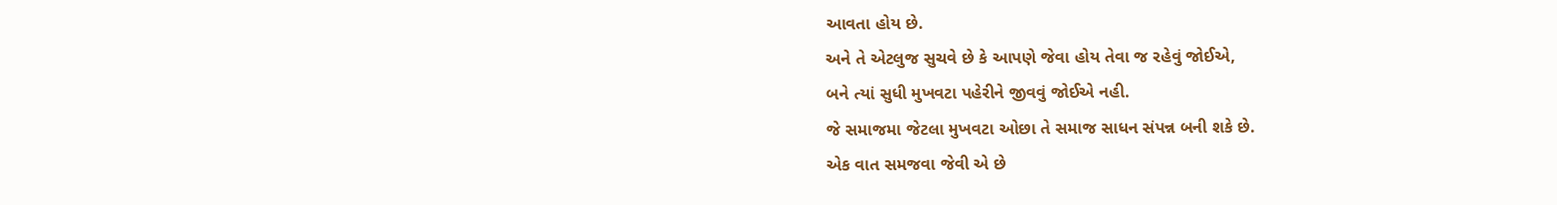આવતા હોય છે.
અને તે એટલુજ સુચવે છે કે આપણે જેવા હોય તેવા જ રહેવું જોઈએ,
બને ત્યાં સુધી મુખવટા પહેરીને જીવવું જોઈએ નહી.
જે સમાજમા જેટલા મુખવટા ઓછા તે સમાજ સાધન સંપન્ન બની શકે છે.
એક વાત સમજવા જેવી એ છે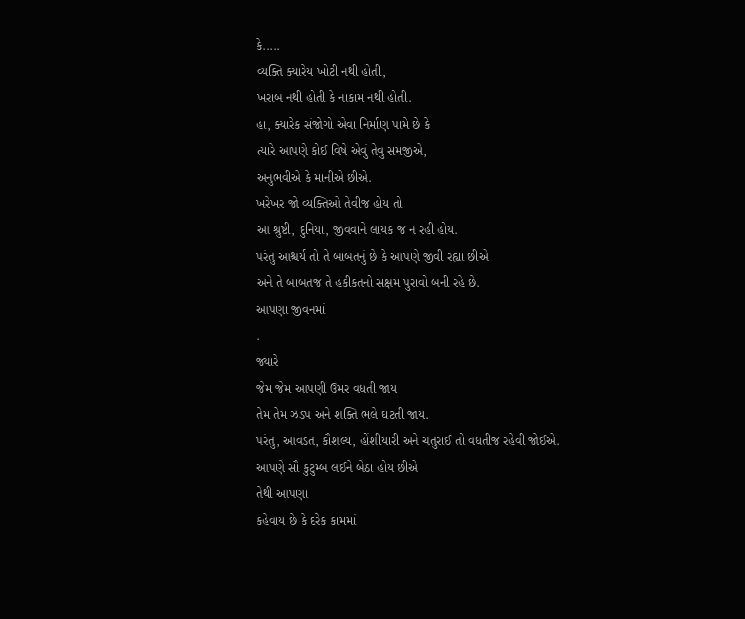કે.....
વ્યક્તિ ક્યારેય ખોટી નથી હોતી,
ખરાબ નથી હોતી કે નાકામ નથી હોતી.
હા, ક્યારેક સંજોગો એવા નિર્માણ પામે છે કે
ત્યારે આપણે કોઈ વિષે એવું તેવુ સમજીએ,
અનુભવીએ કે માનીએ છીએ.
ખરેખર જો વ્યક્તિઓ તેવીજ હોય તો
આ શ્રુષ્ટી, દુનિયા, જીવવાને લાયક જ ન રહી હોય.
પરંતુ આશ્ચર્ય તો તે બાબતનું છે કે આપણે જીવી રહ્યા છીએ
અને તે બાબતજ તે હકીકતનો સક્ષમ પુરાવો બની રહે છે.
આપણા જીવનમાં
.
જ્યારે
જેમ જેમ આપણી ઉમર વધતી જાય
તેમ તેમ ઝડપ અને શક્તિ ભલે ઘટતી જાય.
પરંતુ, આવડત, કૌશલ્ય, હોંશીયારી અને ચતુરાઈ તો વધતીજ રહેવી જોઈએ.
આપણે સૌ કુટુમ્બ લઈને બેઠા હોય છીએ
તેથી આપણા
કહેવાય છે કે દરેક કામમાં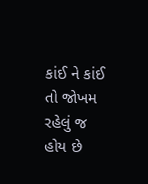કાંઈ ને કાંઈ તો જોખમ રહેલું જ હોય છે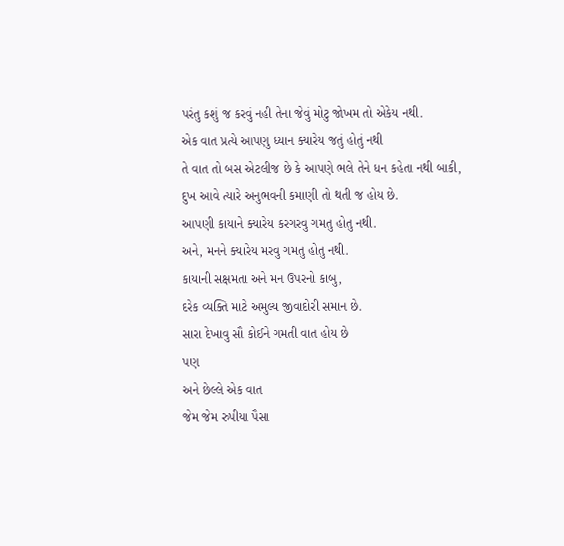પરંતુ કશું જ કરવું નહી તેના જેવું મોટુ જોખમ તો એકેય નથી.
એક વાત પ્રત્યે આપણુ ધ્યાન ક્યારેય જતું હોતું નથી
તે વાત તો બસ એટલીજ છે કે આપણે ભલે તેને ધન કહેતા નથી બાકી,
દુખ આવે ત્યારે અનુભવની કમાણી તો થતી જ હોય છે.
આપણી કાયાને ક્યારેય કરગરવુ ગમતુ હોતુ નથી.
અને, મનને ક્યારેય મરવુ ગમતુ હોતુ નથી.
કાયાની સક્ષમતા અને મન ઉપરનો કાબુ,
દરેક વ્યક્તિ માટે અમુલ્ય જીવાદોરી સમાન છે.
સારા દેખાવુ સૌ કોઈને ગમતી વાત હોય છે
પણ
અને છેલ્લે એક વાત
જેમ જેમ રુપીયા પૈસા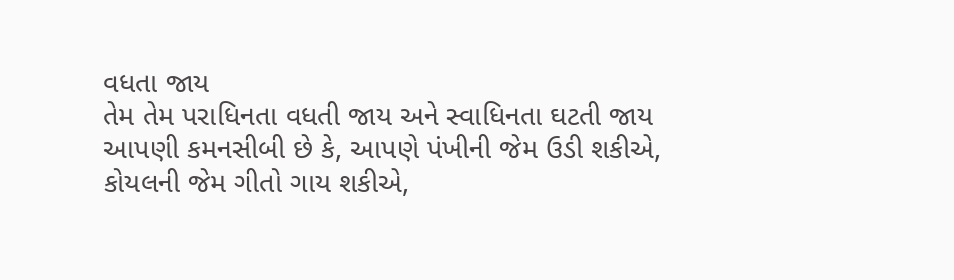વધતા જાય
તેમ તેમ પરાધિનતા વધતી જાય અને સ્વાધિનતા ઘટતી જાય
આપણી કમનસીબી છે કે, આપણે પંખીની જેમ ઉડી શકીએ,
કોયલની જેમ ગીતો ગાય શકીએ,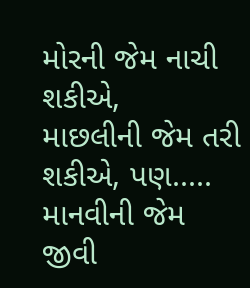મોરની જેમ નાચી શકીએ,
માછલીની જેમ તરી શકીએ, પણ..... માનવીની જેમ જીવી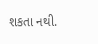શકતા નથી.